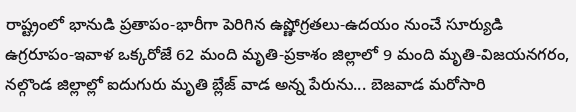రాష్ట్రంలో భానుడి ప్రతాపం-భారీగా పెరిగిన ఉష్ణోగ్రతలు-ఉదయం నుంచే సూర్యుడి ఉగ్రరూపం-ఇవాళ ఒక్కరోజే 62 మంది మృతి-ప్రకాశం జిల్లాలో 9 మంది మృతి-విజయనగరం, నల్గొండ జిల్లాల్లో ఐదుగురు మృతి బ్లేజ్ వాడ అన్న పేరును... బెజవాడ మరోసారి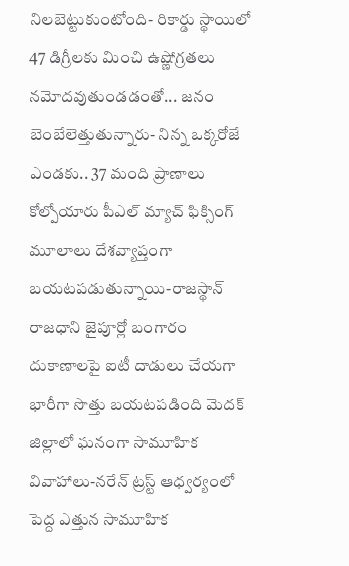నిలబెట్టుకుంటోంది- రికార్డు స్థాయిలో 47 డిగ్రీలకు మించి ఉష్ణోగ్రతలు నమోదవుతుండడంతో... జనం బెంబేలెత్తుతున్నారు- నిన్న ఒక్కరోజే ఎండకు.. 37 మంది ప్రాణాలు కోల్పోయారు పీఎల్ మ్యాచ్ ఫిక్సింగ్ మూలాలు దేశవ్యాప్తంగా బయటపడుతున్నాయి-రాజస్థాన్ రాజధాని జైపూర్లో బంగారం దుకాణాలపై ఐటీ దాడులు చేయగా భారీగా సొత్తు బయటపడింది మెదక్ జిల్లాలో ఘనంగా సామూహిక వివాహాలు-నరేన్ ట్రస్ట్ ఆధ్వర్యంలో పెద్ద ఎత్తున సామూహిక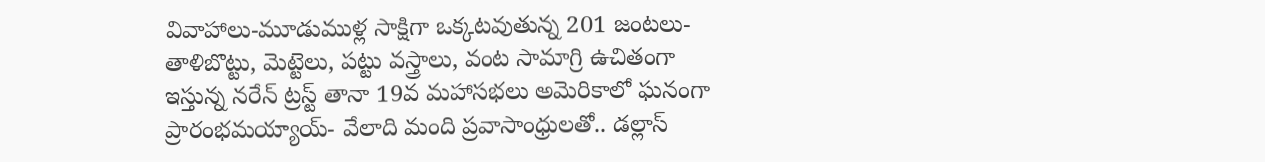వివాహాలు-మూడుముళ్ల సాక్షిగా ఒక్కటవుతున్న 201 జంటలు-తాళిబొట్టు, మెట్టెలు, పట్టు వస్త్రాలు, వంట సామాగ్రి ఉచితంగా ఇస్తున్న నరేన్ ట్రస్ట్ తానా 19వ మహాసభలు అమెరికాలో ఘనంగా ప్రారంభమయ్యాయ్- వేలాది మంది ప్రవాసాంధ్రులతో.. డల్లాస్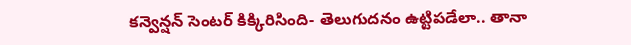కన్వెన్షన్ సెంటర్ కిక్కిరిసింది- తెలుగుదనం ఉట్టిపడేలా.. తానా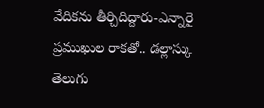వేదికను తీర్చిదిద్దారు-ఎన్నారై ప్రముఖుల రాకతో.. డల్లాస్కు తెలుగు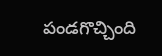పండగొచ్చింది